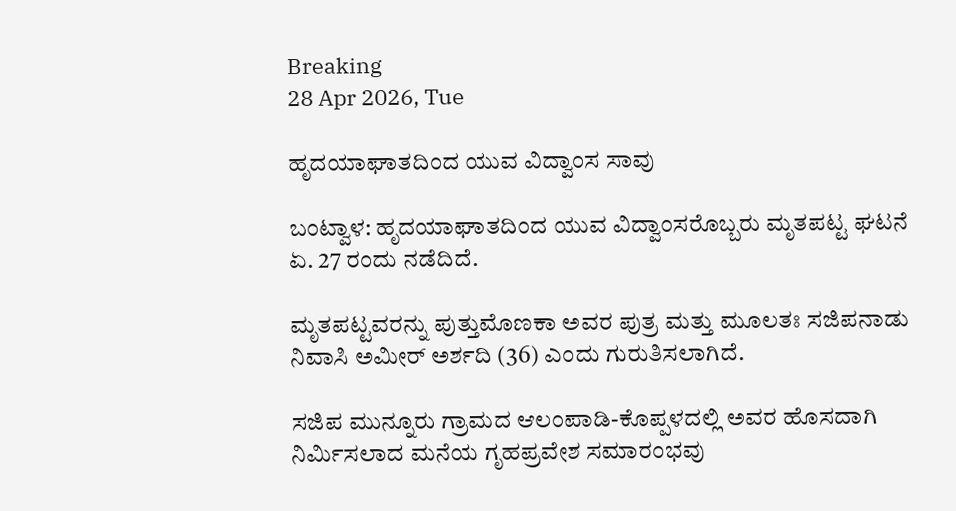Breaking
28 Apr 2026, Tue

ಹೃದಯಾಘಾತದಿಂದ ಯುವ ವಿದ್ವಾಂಸ ಸಾವು

ಬಂಟ್ವಾಳ: ಹೃದಯಾಘಾತದಿಂದ ಯುವ ವಿದ್ವಾಂಸರೊಬ್ಬರು ಮೃತಪಟ್ಟ ಘಟನೆ ಏ. 27 ರಂದು ನಡೆದಿದೆ.

ಮೃತಪಟ್ಟವರನ್ನು ಪುತ್ತುಮೊಣಕಾ ಅವರ ಪುತ್ರ ಮತ್ತು ಮೂಲತಃ ಸಜಿಪನಾಡು ನಿವಾಸಿ ಅಮೀರ್ ಅರ್ಶದಿ (36) ಎಂದು ಗುರುತಿಸಲಾಗಿದೆ.

ಸಜಿಪ ಮುನ್ನೂರು ಗ್ರಾಮದ ಆಲಂಪಾಡಿ-ಕೊಪ್ಪಳದಲ್ಲಿ ಅವರ ಹೊಸದಾಗಿ ನಿರ್ಮಿಸಲಾದ ಮನೆಯ ಗೃಹಪ್ರವೇಶ ಸಮಾರಂಭವು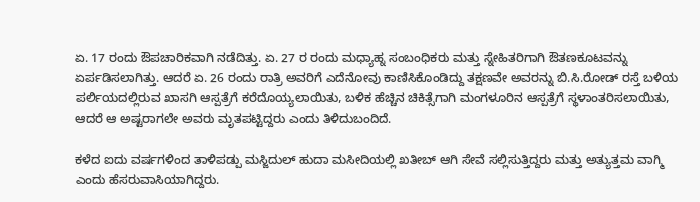ಏ. 17 ರಂದು ಔಪಚಾರಿಕವಾಗಿ ನಡೆದಿತ್ತು. ಏ. 27 ರ ರಂದು ಮಧ್ಯಾಹ್ನ ಸಂಬಂಧಿಕರು ಮತ್ತು ಸ್ನೇಹಿತರಿಗಾಗಿ ಔತಣಕೂಟವನ್ನು ಏರ್ಪಡಿಸಲಾಗಿತ್ತು. ಆದರೆ ಏ. 26 ರಂದು ರಾತ್ರಿ ಅವರಿಗೆ ಎದೆನೋವು ಕಾಣಿಸಿಕೊಂಡಿದ್ದು ತಕ್ಷಣವೇ ಅವರನ್ನು ಬಿ.ಸಿ.ರೋಡ್ ರಸ್ತೆ ಬಳಿಯ ಪರ್ಲಿಯದಲ್ಲಿರುವ ಖಾಸಗಿ ಆಸ್ಪತ್ರೆಗೆ ಕರೆದೊಯ್ಯಲಾಯಿತು, ಬಳಿಕ ಹೆಚ್ಚಿನ ಚಿಕಿತ್ಸೆಗಾಗಿ ಮಂಗಳೂರಿನ ಆಸ್ಪತ್ರೆಗೆ ಸ್ಥಳಾಂತರಿಸಲಾಯಿತು, ಆದರೆ ಆ ಅಷ್ಟರಾಗಲೇ ಅವರು ಮೃತಪಟ್ಟಿದ್ದರು ಎಂದು ತಿಳಿದುಬಂದಿದೆ.

ಕಳೆದ ಐದು ವರ್ಷಗಳಿಂದ ತಾಳಿಪಡ್ಪು ಮಸ್ಜಿದುಲ್ ಹುದಾ ಮಸೀದಿಯಲ್ಲಿ ಖತೀಬ್ ಆಗಿ ಸೇವೆ ಸಲ್ಲಿಸುತ್ತಿದ್ದರು ಮತ್ತು ಅತ್ಯುತ್ತಮ ವಾಗ್ಮಿ ಎಂದು ಹೆಸರುವಾಸಿಯಾಗಿದ್ದರು.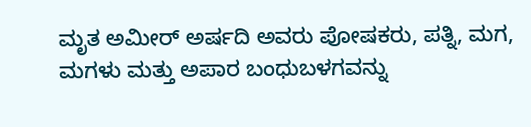ಮೃತ ಅಮೀರ್ ಅರ್ಷದಿ ಅವರು ಪೋಷಕರು, ಪತ್ನಿ, ಮಗ, ಮಗಳು ಮತ್ತು ಅಪಾರ ಬಂಧುಬಳಗವನ್ನು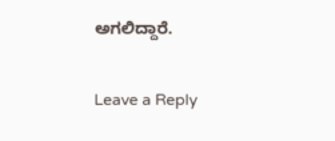ಅಗಲಿದ್ದಾರೆ.

Leave a Reply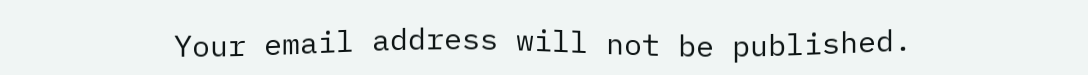Your email address will not be published.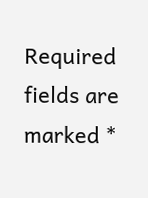Required fields are marked *